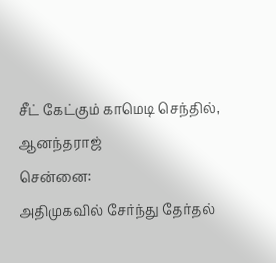சீட் கேட்கும் காமெடி செந்தில், ஆனந்தராஜ்
சென்னை:
அதிமுகவில் சேர்ந்து தேர்தல்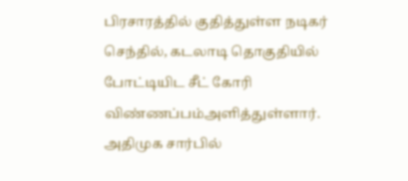பிரசாரத்தில் குதித்துள்ள நடிகர் செந்தில், கடலாடி தொகுதியில் போட்டியிட சீட் கோரி விண்ணப்பம்அளித்துள்ளார்.
அதிமுக சார்பில்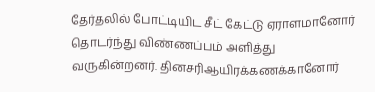தேர்தலில் போட்டியிட சீட் கேட்டு ஏராளமானோர் தொடர்ந்து விண்ணப்பம் அளித்து வருகின்றனர். தினசரிஆயிரக்கணக்கானோர்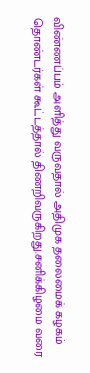விண்ணப்பம் அளித்து வருவதால் அதிமுக தலைமைக் கழகம் தொண்டர்கள் கூட்டத்தால் திணறிவருகிறது.சனிக்கிழமை வரை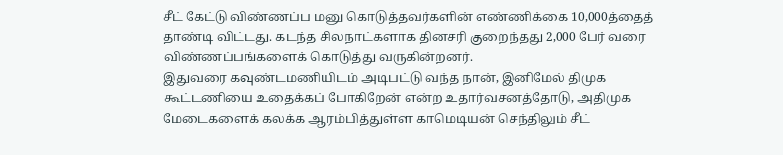சீட் கேட்டு விண்ணப்ப மனு கொடுத்தவர்களின் எண்ணிக்கை 10,000த்தைத் தாண்டி விட்டது. கடந்த சிலநாட்களாக தினசரி குறைந்தது 2,000 பேர் வரை விண்ணப்பங்களைக் கொடுத்து வருகின்றனர்.
இதுவரை கவுண்டமணியிடம் அடிபட்டு வந்த நான், இனிமேல் திமுக கூட்டணியை உதைக்கப் போகிறேன் என்ற உதார்வசனத்தோடு, அதிமுக மேடைகளைக் கலக்க ஆரம்பித்துள்ள காமெடியன் செந்திலும் சீட்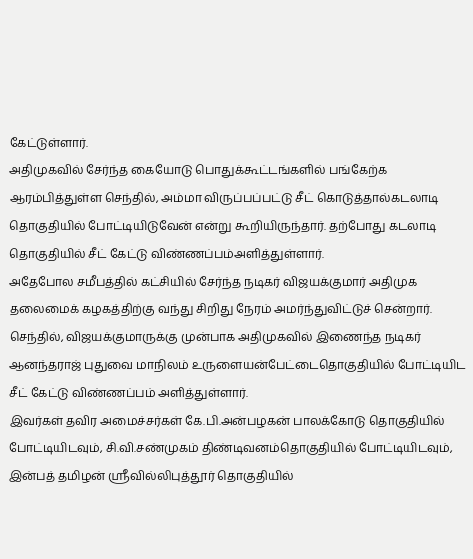கேட்டுள்ளார்.
அதிமுகவில் சேர்ந்த கையோடு பொதுக்கூட்டங்களில் பங்கேற்க ஆரம்பித்துள்ள செந்தில், அம்மா விருப்பப்பட்டு சீட் கொடுத்தால்கடலாடி தொகுதியில் போட்டியிடுவேன் என்று கூறியிருந்தார். தற்போது கடலாடி தொகுதியில் சீட் கேட்டு விண்ணப்பம்அளித்துள்ளார்.
அதேபோல சமீபத்தில் கட்சியில் சேர்ந்த நடிகர் விஜயக்குமார் அதிமுக தலைமைக் கழகத்திற்கு வந்து சிறிது நேரம் அமர்ந்துவிட்டுச் சென்றார்.
செந்தில், விஜயக்குமாருக்கு முன்பாக அதிமுகவில் இணைந்த நடிகர் ஆனந்தராஜ் புதுவை மாநிலம் உருளையன்பேட்டைதொகுதியில் போட்டியிட சீட் கேட்டு விண்ணப்பம் அளித்துள்ளார்.
இவர்கள் தவிர அமைச்சர்கள் கே.பி.அன்பழகன் பாலக்கோடு தொகுதியில் போட்டியிடவும், சி.வி.சண்முகம் திண்டிவனம்தொகுதியில் போட்டியிடவும், இன்பத் தமிழன் ஸ்ரீவில்லிபுத்தூர் தொகுதியில்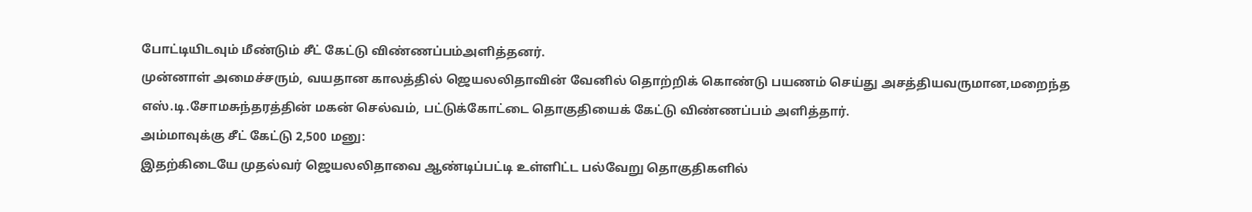போட்டியிடவும் மீண்டும் சீட் கேட்டு விண்ணப்பம்அளித்தனர்.
முன்னாள் அமைச்சரும், வயதான காலத்தில் ஜெயலலிதாவின் வேனில் தொற்றிக் கொண்டு பயணம் செய்து அசத்தியவருமான,மறைந்த எஸ்.டி.சோமசுந்தரத்தின் மகன் செல்வம், பட்டுக்கோட்டை தொகுதியைக் கேட்டு விண்ணப்பம் அளித்தார்.
அம்மாவுக்கு சீட் கேட்டு 2,500 மனு:
இதற்கிடையே முதல்வர் ஜெயலலிதாவை ஆண்டிப்பட்டி உள்ளிட்ட பல்வேறு தொகுதிகளில்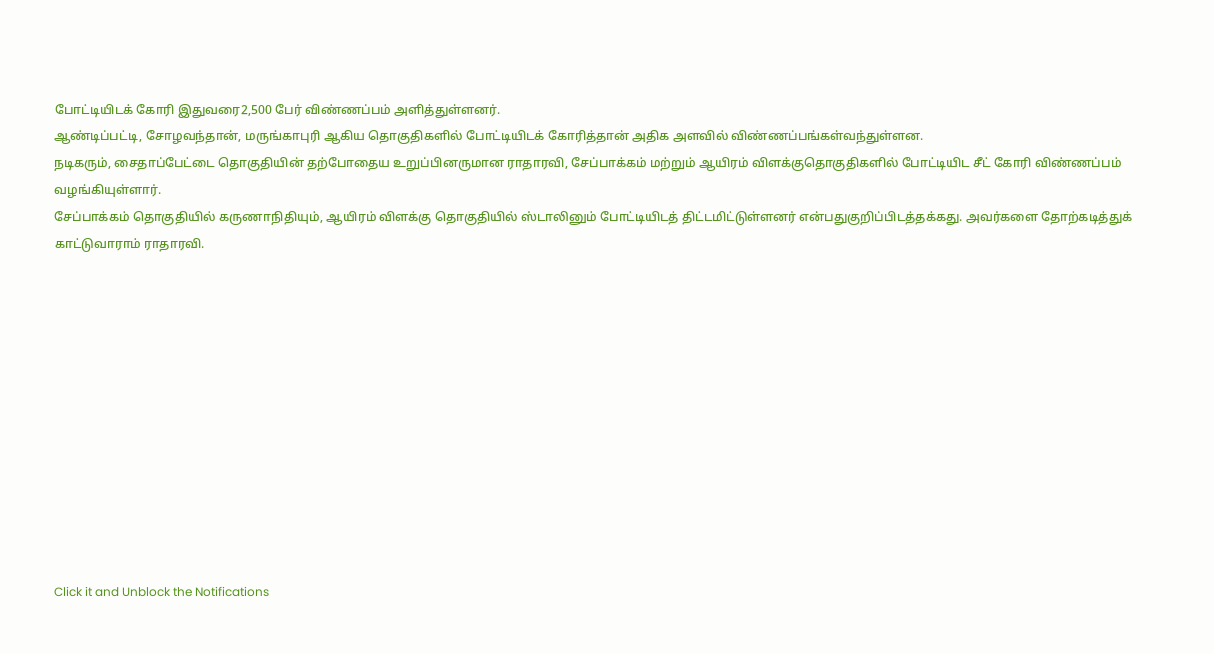போட்டியிடக் கோரி இதுவரை2,500 பேர் விண்ணப்பம் அளித்துள்ளனர்.
ஆண்டிப்பட்டி, சோழவந்தான், மருங்காபுரி ஆகிய தொகுதிகளில் போட்டியிடக் கோரித்தான் அதிக அளவில் விண்ணப்பங்கள்வந்துள்ளன.
நடிகரும், சைதாப்பேட்டை தொகுதியின் தற்போதைய உறுப்பினருமான ராதாரவி, சேப்பாக்கம் மற்றும் ஆயிரம் விளக்குதொகுதிகளில் போட்டியிட சீட் கோரி விண்ணப்பம் வழங்கியுள்ளார்.
சேப்பாக்கம் தொகுதியில் கருணாநிதியும், ஆயிரம் விளக்கு தொகுதியில் ஸ்டாலினும் போட்டியிடத் திட்டமிட்டுள்ளனர் என்பதுகுறிப்பிடத்தக்கது. அவர்களை தோற்கடித்துக் காட்டுவாராம் ராதாரவி.












Click it and Unblock the Notifications